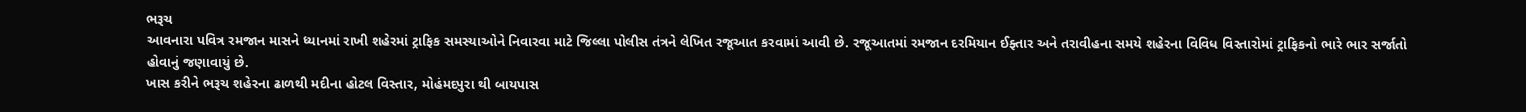ભરૂચ
આવનારા પવિત્ર રમજાન માસને ધ્યાનમાં રાખી શહેરમાં ટ્રાફિક સમસ્યાઓને નિવારવા માટે જિલ્લા પોલીસ તંત્રને લેખિત રજૂઆત કરવામાં આવી છે. રજૂઆતમાં રમજાન દરમિયાન ઈફ્તાર અને તરાવીહના સમયે શહેરના વિવિધ વિસ્તારોમાં ટ્રાફિકનો ભારે ભાર સર્જાતો હોવાનું જણાવાયું છે.
ખાસ કરીને ભરૂચ શહેરના ઢાળથી મદીના હોટલ વિસ્તાર, મોહંમદપુરા થી બાયપાસ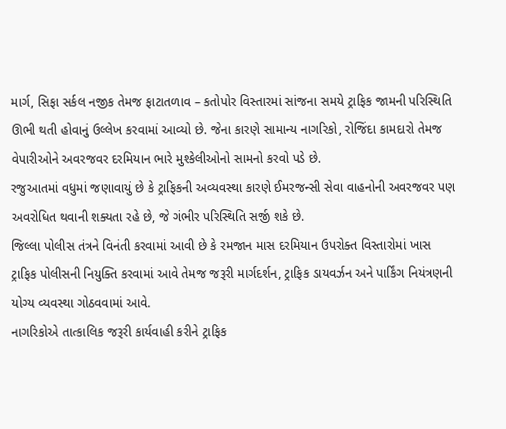માર્ગ, સિફા સર્કલ નજીક તેમજ ફાટાતળાવ – કતોપોર વિસ્તારમાં સાંજના સમયે ટ્રાફિક જામની પરિસ્થિતિ ઊભી થતી હોવાનું ઉલ્લેખ કરવામાં આવ્યો છે. જેના કારણે સામાન્ય નાગરિકો, રોજિંદા કામદારો તેમજ વેપારીઓને અવરજવર દરમિયાન ભારે મુશ્કેલીઓનો સામનો કરવો પડે છે.
રજુઆતમાં વધુમાં જણાવાયું છે કે ટ્રાફિકની અવ્યવસ્થા કારણે ઈમરજન્સી સેવા વાહનોની અવરજવર પણ અવરોધિત થવાની શક્યતા રહે છે, જે ગંભીર પરિસ્થિતિ સર્જી શકે છે.
જિલ્લા પોલીસ તંત્રને વિનંતી કરવામાં આવી છે કે રમજાન માસ દરમિયાન ઉપરોક્ત વિસ્તારોમાં ખાસ ટ્રાફિક પોલીસની નિયુક્તિ કરવામાં આવે તેમજ જરૂરી માર્ગદર્શન, ટ્રાફિક ડાયવર્ઝન અને પાર્કિંગ નિયંત્રણની યોગ્ય વ્યવસ્થા ગોઠવવામાં આવે.
નાગરિકોએ તાત્કાલિક જરૂરી કાર્યવાહી કરીને ટ્રાફિક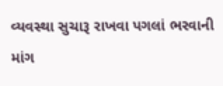વ્યવસ્થા સુચારૂ રાખવા પગલાં ભરવાની માંગ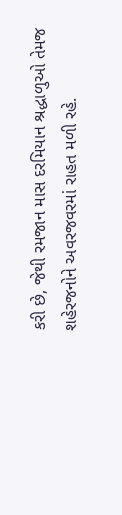કરી છે, જેથી રમજાન માસ દરમિયાન શ્રદ્ધાળુઓ તેમજ શહેરજનોને અવરજવરમાં રાહત મળી રહે.